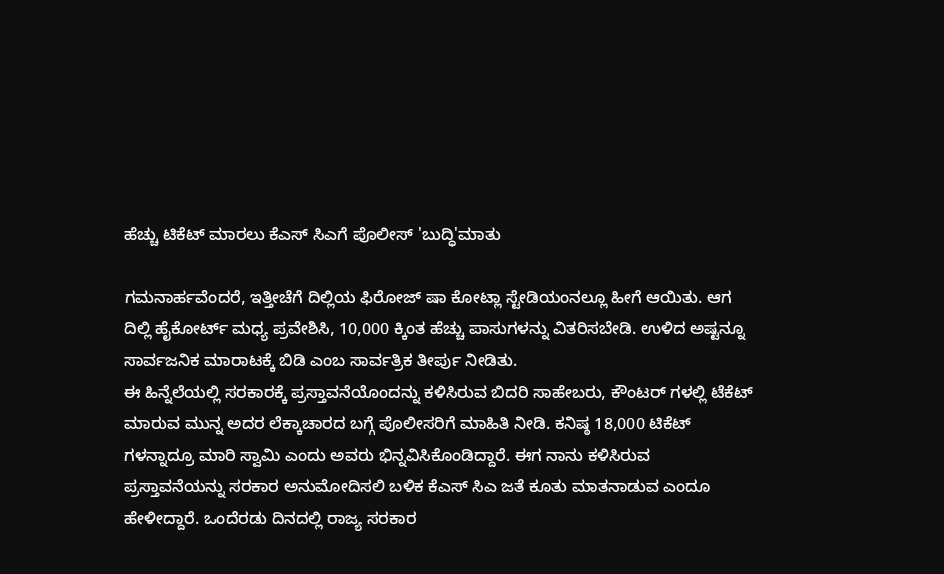ಹೆಚ್ಚು ಟಿಕೆಟ್ ಮಾರಲು ಕೆಎಸ್ ಸಿಎಗೆ ಪೊಲೀಸ್ 'ಬುದ್ಧಿ'ಮಾತು

ಗಮನಾರ್ಹವೆಂದರೆ, ಇತ್ತೀಚೆಗೆ ದಿಲ್ಲಿಯ ಫಿರೋಜ್ ಷಾ ಕೋಟ್ಲಾ ಸ್ಟೇಡಿಯಂನಲ್ಲೂ ಹೀಗೆ ಆಯಿತು. ಆಗ ದಿಲ್ಲಿ ಹೈಕೋರ್ಟ್ ಮಧ್ಯ ಪ್ರವೇಶಿಸಿ, 10,000 ಕ್ಕಿಂತ ಹೆಚ್ಚು ಪಾಸುಗಳನ್ನು ವಿತರಿಸಬೇಡಿ. ಉಳಿದ ಅಷ್ಟನ್ನೂ ಸಾರ್ವಜನಿಕ ಮಾರಾಟಕ್ಕೆ ಬಿಡಿ ಎಂಬ ಸಾರ್ವತ್ರಿಕ ತೀರ್ಪು ನೀಡಿತು.
ಈ ಹಿನ್ನೆಲೆಯಲ್ಲಿ ಸರಕಾರಕ್ಕೆ ಪ್ರಸ್ತಾವನೆಯೊಂದನ್ನು ಕಳಿಸಿರುವ ಬಿದರಿ ಸಾಹೇಬರು, ಕೌಂಟರ್ ಗಳಲ್ಲಿ ಟೆಕೆಟ್ ಮಾರುವ ಮುನ್ನ ಅದರ ಲೆಕ್ಕಾಚಾರದ ಬಗ್ಗೆ ಪೊಲೀಸರಿಗೆ ಮಾಹಿತಿ ನೀಡಿ. ಕನಿಷ್ಠ 18,000 ಟಿಕೆಟ್ ಗಳನ್ನಾದ್ರೂ ಮಾರಿ ಸ್ವಾಮಿ ಎಂದು ಅವರು ಭಿನ್ನವಿಸಿಕೊಂಡಿದ್ದಾರೆ. ಈಗ ನಾನು ಕಳಿಸಿರುವ ಪ್ರಸ್ತಾವನೆಯನ್ನು ಸರಕಾರ ಅನುಮೋದಿಸಲಿ ಬಳಿಕ ಕೆಎಸ್ ಸಿಎ ಜತೆ ಕೂತು ಮಾತನಾಡುವ ಎಂದೂ ಹೇಳೀದ್ದಾರೆ. ಒಂದೆರಡು ದಿನದಲ್ಲಿ ರಾಜ್ಯ ಸರಕಾರ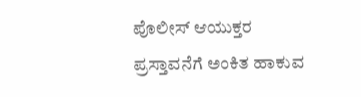ಪೊಲೀಸ್ ಆಯುಕ್ತರ ಪ್ರಸ್ತಾವನೆಗೆ ಅಂಕಿತ ಹಾಕುವ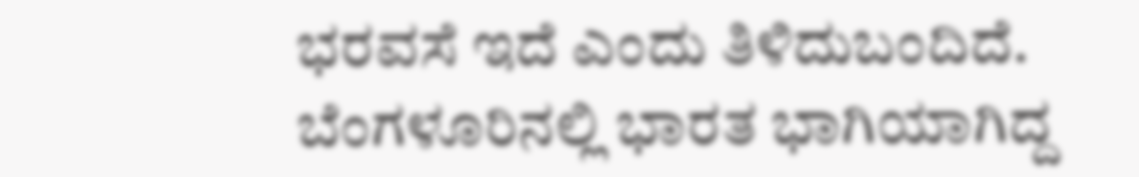ಭರವಸೆ ಇದೆ ಎಂದು ತಿಳಿದುಬಂದಿದೆ.
ಬೆಂಗಳೂರಿನಲ್ಲಿ ಭಾರತ ಭಾಗಿಯಾಗಿದ್ದ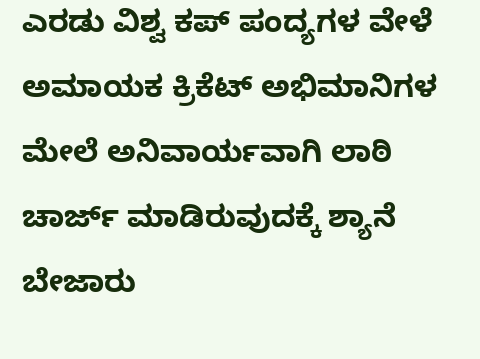ಎರಡು ವಿಶ್ವ ಕಪ್ ಪಂದ್ಯಗಳ ವೇಳೆ ಅಮಾಯಕ ಕ್ರಿಕೆಟ್ ಅಭಿಮಾನಿಗಳ ಮೇಲೆ ಅನಿವಾರ್ಯವಾಗಿ ಲಾಠಿ ಚಾರ್ಜ್ ಮಾಡಿರುವುದಕ್ಕೆ ಶ್ಯಾನೆ ಬೇಜಾರು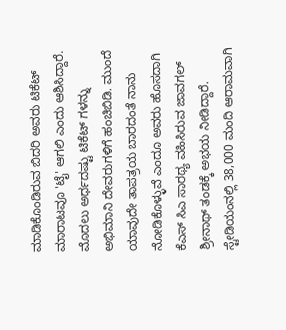ಮಾಡಿಕೊಂಡಿರುವ ಬಿದರಿ ಅವರು ಟಿಕೆಟ್ ಮಾರಾಟವೂ 'ಟೈ' ಆಗಲಿ ಎಂದು ಆಶಿಸಿದ್ದಾರೆ. ಮೊದಲು ಅರ್ಧದಷ್ಟು ಟಿಕೆಟ್ ಗಳನ್ನು ಅಭಿಮಾನಿ ದೇವರುಗಳಿಗೆ ಹಂಚಿಬಿಡಿ. ಮುಂದೆ ಯಾವುದೇ ತಾಪತ್ರಯ ಬಾರದಂತೆ ನಾನು ನೋಡಿಕೊಳ್ಳುವೆ ಎಂದೂ ಅವರು ಹೊಸದಾಗಿ ಕೆಎಸ್ ಸಿಎ ಸಾರಥ್ಯ ವಹಿಸಿರುವ ಜಾವಗಲ್ ಶ್ರೀನಾಥ್ ತಂಡಕ್ಕೆ ಅಭಯ ನೀಡಿದ್ದಾರೆ. ಸ್ಟೇಡಿಯಂನಲ್ಲಿ 38,000 ಮಂದಿ ಆರಾಮವಾಗಿ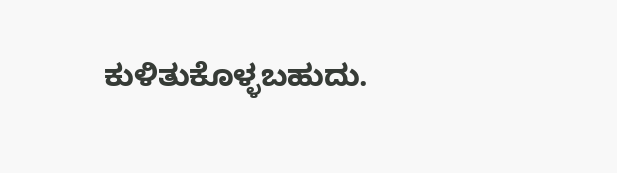ಕುಳಿತುಕೊಳ್ಳಬಹುದು.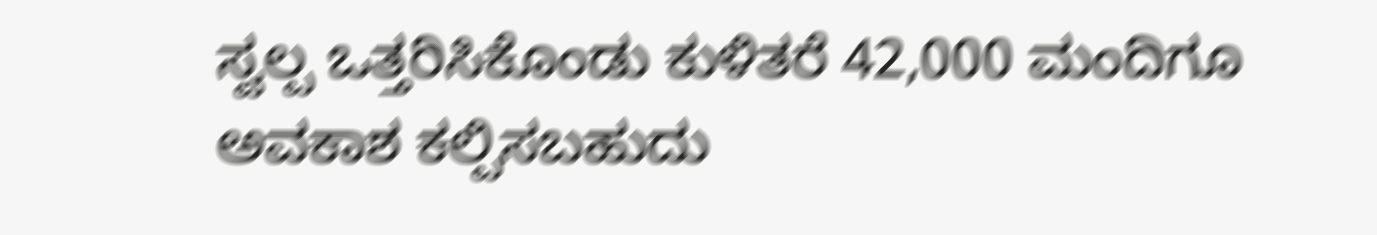ಸ್ವಲ್ಪ ಒತ್ತರಿಸಿಕೊಂಡು ಕುಳಿತರೆ 42,000 ಮಂದಿಗೂ ಅವಕಾಶ ಕಲ್ಪಿಸಬಹುದು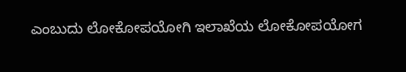ಎಂಬುದು ಲೋಕೋಪಯೋಗಿ ಇಲಾಖೆಯ ಲೋಕೋಪಯೋಗ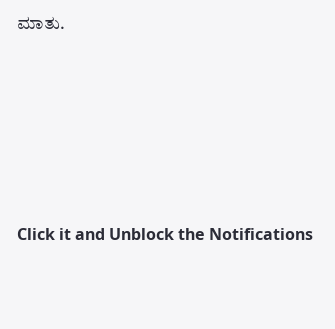ಮಾತು.











Click it and Unblock the Notifications